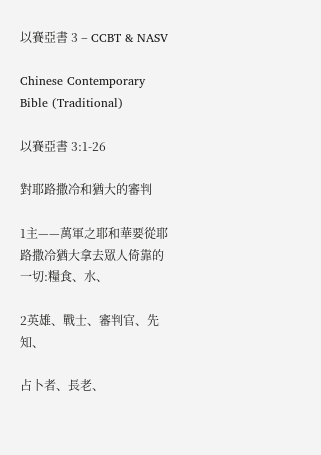以賽亞書 3 – CCBT & NASV

Chinese Contemporary Bible (Traditional)

以賽亞書 3:1-26

對耶路撒冷和猶大的審判

1主——萬軍之耶和華要從耶路撒冷猶大拿去眾人倚靠的一切:糧食、水、

2英雄、戰士、審判官、先知、

占卜者、長老、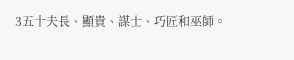3五十夫長、顯貴、謀士、巧匠和巫師。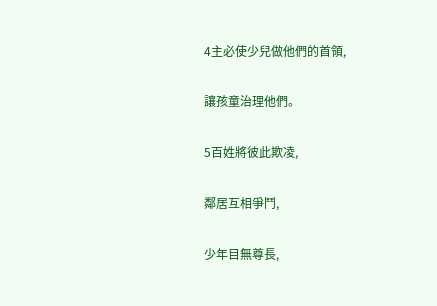4主必使少兒做他們的首領,

讓孩童治理他們。

5百姓將彼此欺凌,

鄰居互相爭鬥,

少年目無尊長,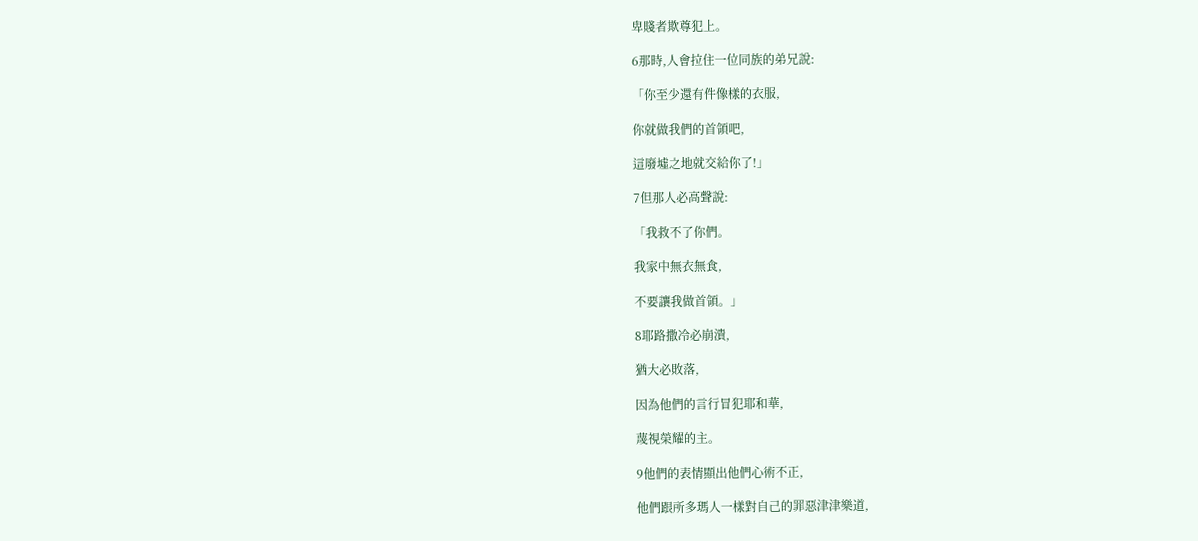卑賤者欺尊犯上。

6那時,人會拉住一位同族的弟兄說:

「你至少還有件像樣的衣服,

你就做我們的首領吧,

這廢墟之地就交給你了!」

7但那人必高聲說:

「我救不了你們。

我家中無衣無食,

不要讓我做首領。」

8耶路撒冷必崩潰,

猶大必敗落,

因為他們的言行冒犯耶和華,

蔑視榮耀的主。

9他們的表情顯出他們心術不正,

他們跟所多瑪人一樣對自己的罪惡津津樂道,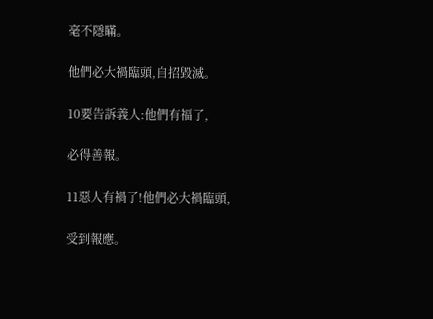毫不隱瞞。

他們必大禍臨頭,自招毀滅。

10要告訴義人:他們有福了,

必得善報。

11惡人有禍了!他們必大禍臨頭,

受到報應。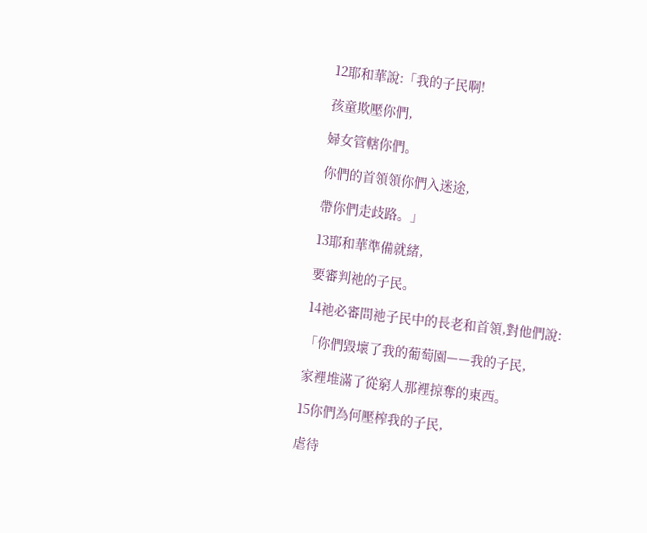12耶和華說:「我的子民啊!

孩童欺壓你們,

婦女管轄你們。

你們的首領領你們入迷途,

帶你們走歧路。」

13耶和華準備就緒,

要審判祂的子民。

14祂必審問祂子民中的長老和首領,對他們說:

「你們毀壞了我的葡萄園——我的子民,

家裡堆滿了從窮人那裡掠奪的東西。

15你們為何壓榨我的子民,

虐待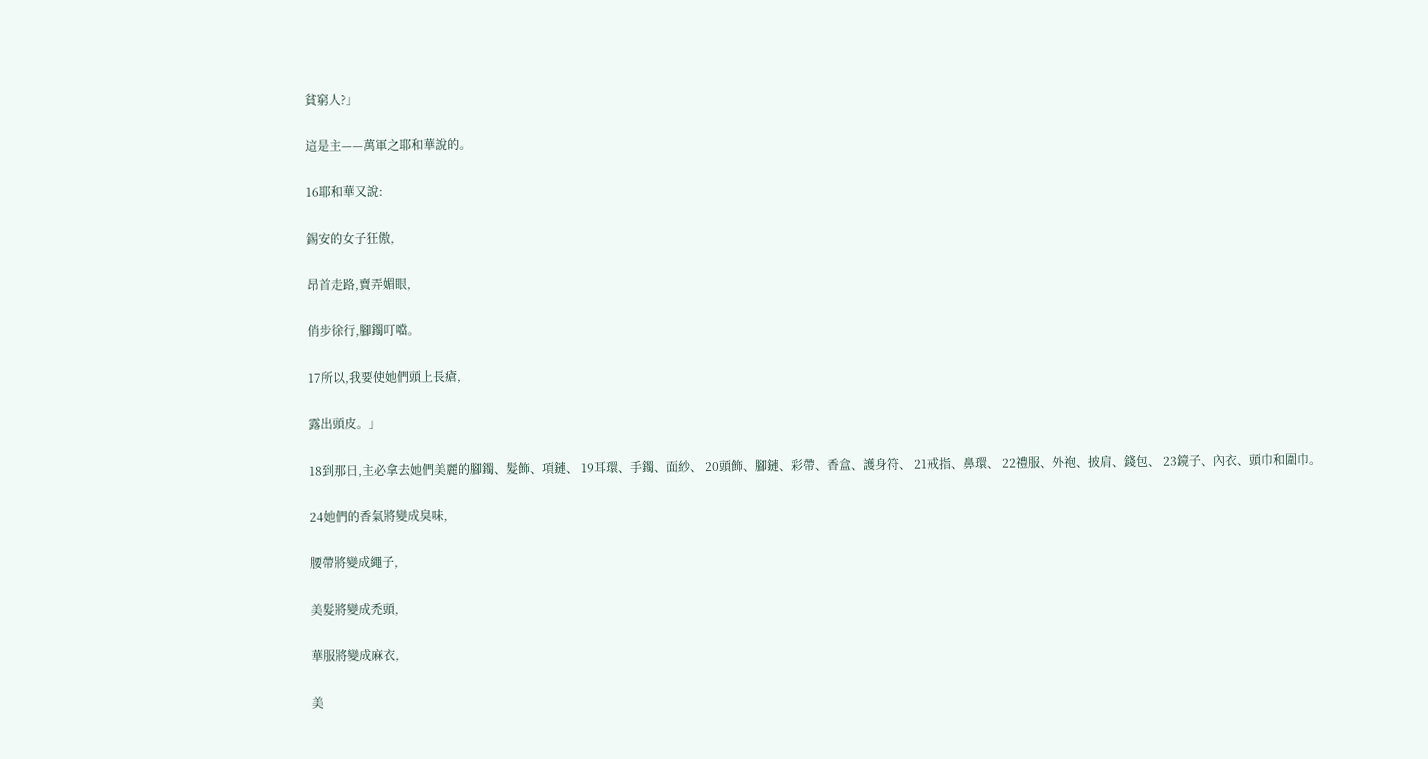貧窮人?」

這是主——萬軍之耶和華說的。

16耶和華又說:

錫安的女子狂傲,

昂首走路,賣弄媚眼,

俏步徐行,腳鐲叮噹。

17所以,我要使她們頭上長瘡,

露出頭皮。」

18到那日,主必拿去她們美麗的腳鐲、髮飾、項鏈、 19耳環、手鐲、面紗、 20頭飾、腳鏈、彩帶、香盒、護身符、 21戒指、鼻環、 22禮服、外袍、披肩、錢包、 23鏡子、內衣、頭巾和圍巾。

24她們的香氣將變成臭味,

腰帶將變成繩子,

美髮將變成禿頭,

華服將變成麻衣,

美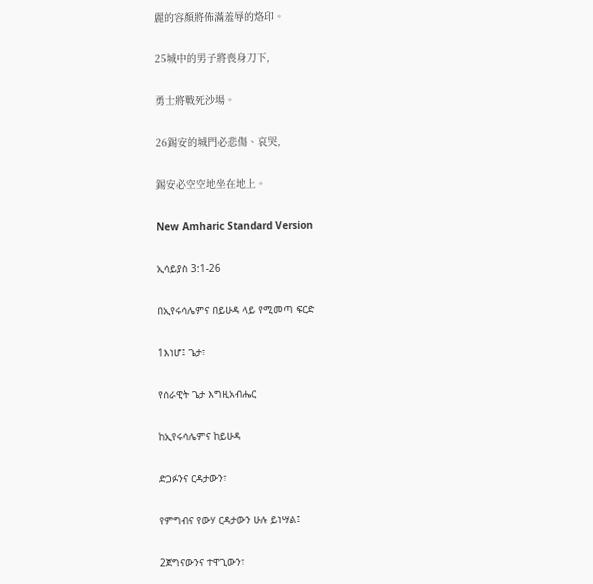麗的容顏將佈滿羞辱的烙印。

25城中的男子將喪身刀下,

勇士將戰死沙場。

26錫安的城門必悲傷、哀哭,

錫安必空空地坐在地上。

New Amharic Standard Version

ኢሳይያስ 3:1-26

በኢየሩሳሌምና በይሁዳ ላይ የሚመጣ ፍርድ

1እነሆ፤ ጌታ፣

የሰራዊት ጌታ እግዚአብሔር

ከኢየሩሳሌምና ከይሁዳ

ድጋፉንና ርዳታውን፣

የምግብና የውሃ ርዳታውን ሁሉ ይነሣል፤

2ጀግናውንና ተዋጊውን፣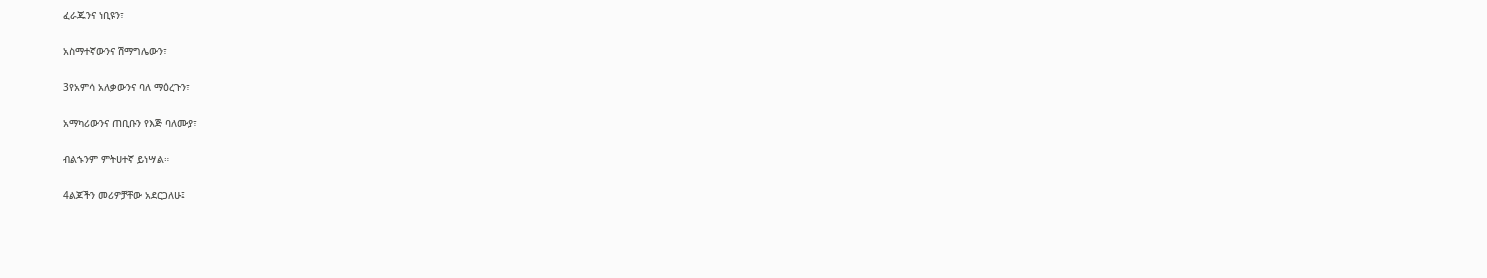ፈራጁንና ነቢዩን፣

አስማተኛውንና ሽማግሌውን፣

3የአምሳ አለቃውንና ባለ ማዕረጉን፣

አማካሪውንና ጠቢቡን የእጅ ባለሙያ፣

ብልኁንም ምትሀተኛ ይነሣል።

4ልጆችን መሪዎቻቸው አደርጋለሁ፤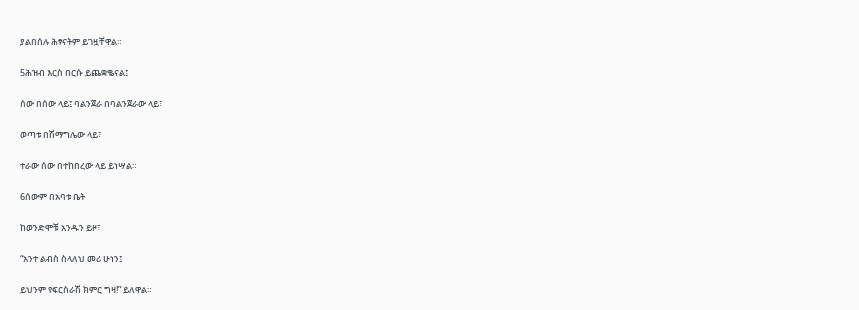ያልበሰሉ ሕፃናትም ይገዟቸዋል።

5ሕዝብ እርስ በርሱ ይጨቋቈናል፤

ሰው በሰው ላይ፤ ባልንጀራ በባልንጀራው ላይ፣

ወጣቱ በሽማግሌው ላይ፣

ተራው ሰው በተከበረው ላይ ይነሣል።

6ሰውም በአባቱ ቤት

ከወንድሞቹ አንዱን ይዞ፣

“አንተ ልብስ ስላለህ መሪ ሁነን፤

ይህንም የፍርስራሽ ክምር ግዛ!” ይለዋል።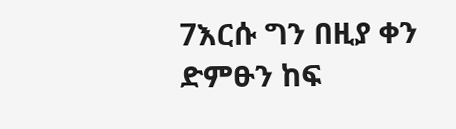7እርሱ ግን በዚያ ቀን ድምፁን ከፍ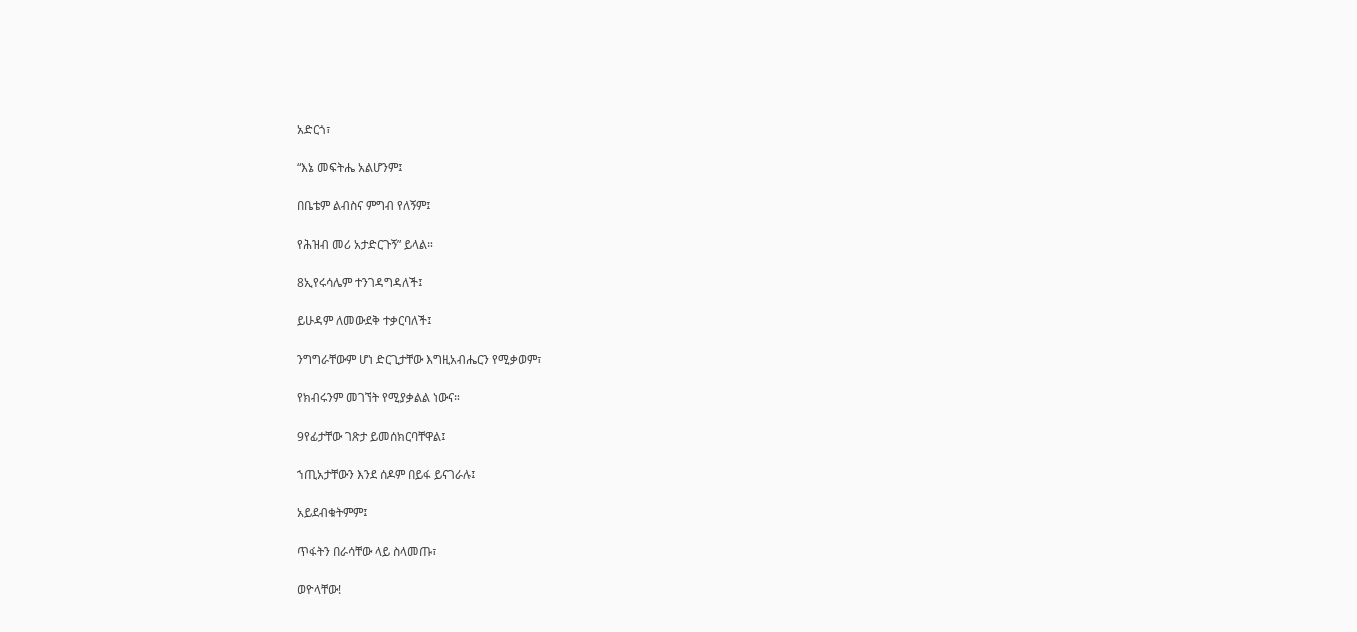አድርጎ፣

“እኔ መፍትሔ አልሆንም፤

በቤቴም ልብስና ምግብ የለኝም፤

የሕዝብ መሪ አታድርጉኝ” ይላል።

8ኢየሩሳሌም ተንገዳግዳለች፤

ይሁዳም ለመውደቅ ተቃርባለች፤

ንግግራቸውም ሆነ ድርጊታቸው እግዚአብሔርን የሚቃወም፣

የክብሩንም መገኘት የሚያቃልል ነውና።

9የፊታቸው ገጽታ ይመሰክርባቸዋል፤

ኀጢአታቸውን እንደ ሰዶም በይፋ ይናገራሉ፤

አይደብቁትምም፤

ጥፋትን በራሳቸው ላይ ስላመጡ፣

ወዮላቸው!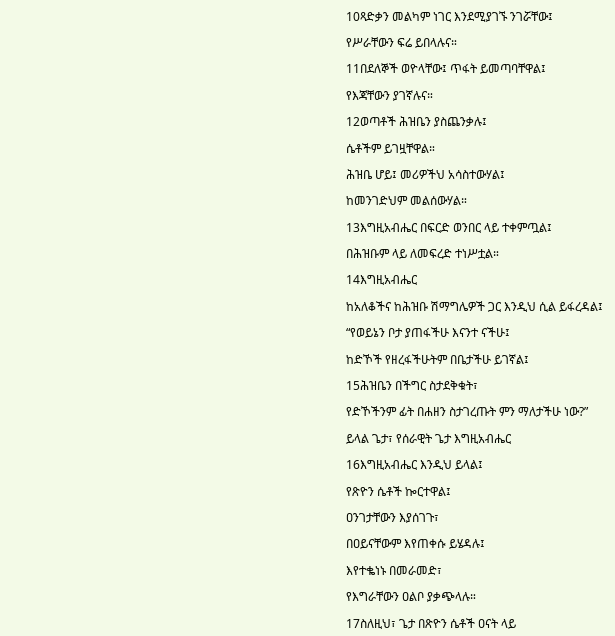10ጻድቃን መልካም ነገር እንደሚያገኙ ንገሯቸው፤

የሥራቸውን ፍሬ ይበላሉና።

11በደለኞች ወዮላቸው፤ ጥፋት ይመጣባቸዋል፤

የእጃቸውን ያገኛሉና።

12ወጣቶች ሕዝቤን ያስጨንቃሉ፤

ሴቶችም ይገዟቸዋል።

ሕዝቤ ሆይ፤ መሪዎችህ አሳስተውሃል፤

ከመንገድህም መልሰውሃል።

13እግዚአብሔር በፍርድ ወንበር ላይ ተቀምጧል፤

በሕዝቡም ላይ ለመፍረድ ተነሥቷል።

14እግዚአብሔር

ከአለቆችና ከሕዝቡ ሽማግሌዎች ጋር እንዲህ ሲል ይፋረዳል፤

“የወይኔን ቦታ ያጠፋችሁ እናንተ ናችሁ፤

ከድኾች የዘረፋችሁትም በቤታችሁ ይገኛል፤

15ሕዝቤን በችግር ስታደቅቁት፣

የድኾችንም ፊት በሐዘን ስታገረጡት ምን ማለታችሁ ነው?”

ይላል ጌታ፣ የሰራዊት ጌታ እግዚአብሔር

16እግዚአብሔር እንዲህ ይላል፤

የጽዮን ሴቶች ኰርተዋል፤

ዐንገታቸውን እያሰገጉ፣

በዐይናቸውም እየጠቀሱ ይሄዳሉ፤

እየተቈነኑ በመራመድ፣

የእግራቸውን ዐልቦ ያቃጭላሉ።

17ስለዚህ፣ ጌታ በጽዮን ሴቶች ዐናት ላይ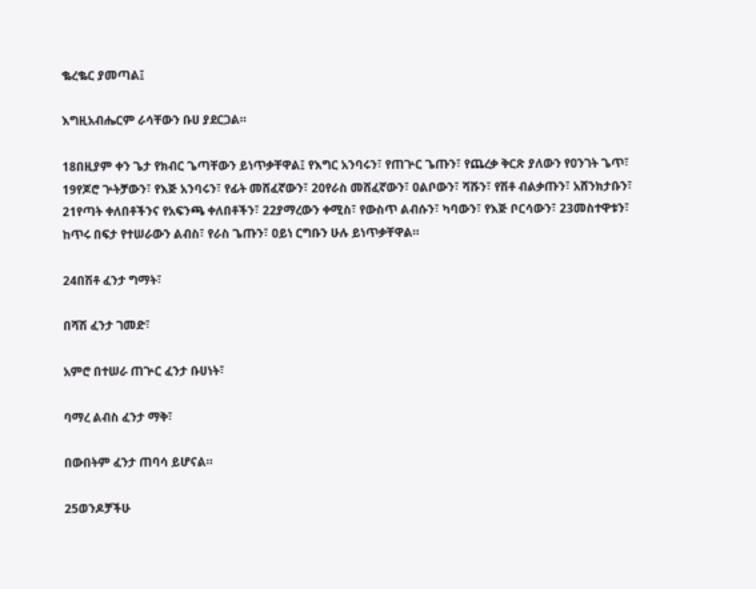ቈረቈር ያመጣል፤

እግዚአብሔርም ራሳቸውን ቡሀ ያደርጋል።

18በዚያም ቀን ጌታ የክብር ጌጣቸውን ይነጥቃቸዋል፤ የእግር አንባሩን፣ የጠጕር ጌጡን፣ የጨረቃ ቅርጽ ያለውን የዐንገት ጌጥ፣ 19የጆሮ ጕትቻውን፣ የእጅ አንባሩን፣ የፊት መሸፈኛውን፣ 20የራስ መሸፈኛውን፣ ዐልቦውን፣ ሻሹን፣ የሽቶ ብልቃጡን፣ አሸንክታቡን፣ 21የጣት ቀለበቶችንና የአፍንጫ ቀለበቶችን፣ 22ያማረውን ቀሚስ፣ የውስጥ ልብሱን፣ ካባውን፣ የእጅ ቦርሳውን፣ 23መስተዋቱን፣ ከጥሩ በፍታ የተሠራውን ልብስ፣ የራስ ጌጡን፣ ዐይነ ርግቡን ሁሉ ይነጥቃቸዋል።

24በሽቶ ፈንታ ግማት፣

በሻሽ ፈንታ ገመድ፣

አምሮ በተሠራ ጠጕር ፈንታ ቡሀነት፣

ባማረ ልብስ ፈንታ ማቅ፣

በውበትም ፈንታ ጠባሳ ይሆናል።

25ወንዶቻችሁ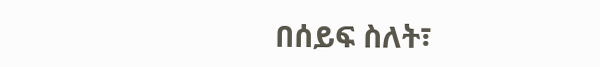በሰይፍ ስለት፣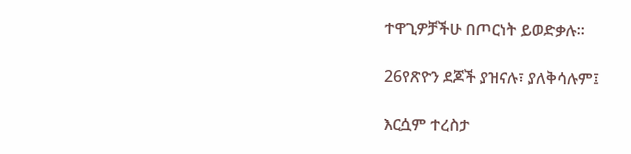ተዋጊዎቻችሁ በጦርነት ይወድቃሉ።

26የጽዮን ደጆች ያዝናሉ፣ ያለቅሳሉም፤

እርሷም ተረስታ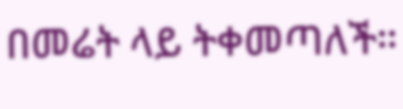በመሬት ላይ ትቀመጣለች።